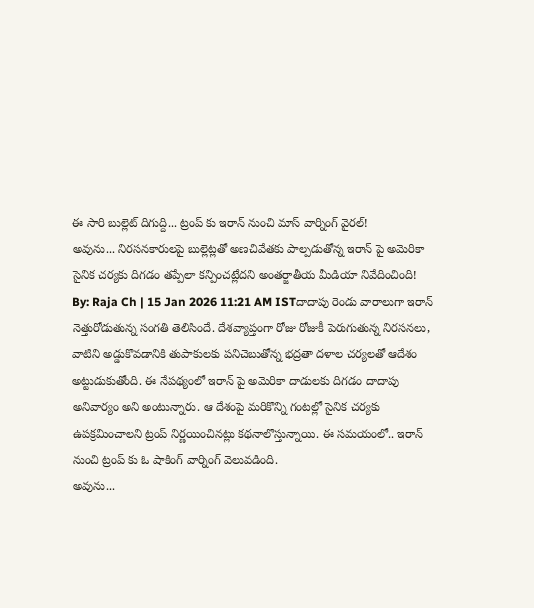ఈ సారి బుల్లెట్ దిగుద్ది... ట్రంప్ కు ఇరాన్ నుంచి మాస్ వార్నింగ్ వైరల్!
అవును... నిరసనకారులపై బుల్లెట్లతో అణచివేతకు పాల్పడుతోన్న ఇరాన్ పై అమెరికా సైనిక చర్యకు దిగడం తప్పేలా కన్పించట్లేదని అంతర్జాతీయ మీడియా నివేదించింది!
By: Raja Ch | 15 Jan 2026 11:21 AM ISTదాదాపు రెండు వారాలుగా ఇరాన్ నెత్తురోడుతున్న సంగతి తెలిసిందే. దేశవ్యాప్తంగా రోజు రోజుకీ పెరుగుతున్న నిరసనలు, వాటిని అడ్డుకొవడానికి తుపాకులకు పనిచెబుతోన్న భద్రతా దళాల చర్యలతో ఆదేశం అట్టుడుకుతోంది. ఈ నేపథ్యంలో ఇరాన్ పై అమెరికా దాడులకు దిగడం దాదాపు అనివార్యం అని అంటున్నారు. ఆ దేశంపై మరికొన్ని గంటల్లో సైనిక చర్యకు ఉపక్రమించాలని ట్రంప్ నిర్ణయించినట్లు కథనాలొస్తున్నాయి. ఈ సమయంలో.. ఇరాన్ నుంచి ట్రంప్ కు ఓ షాకింగ్ వార్నింగ్ వెలువడింది.
అవును...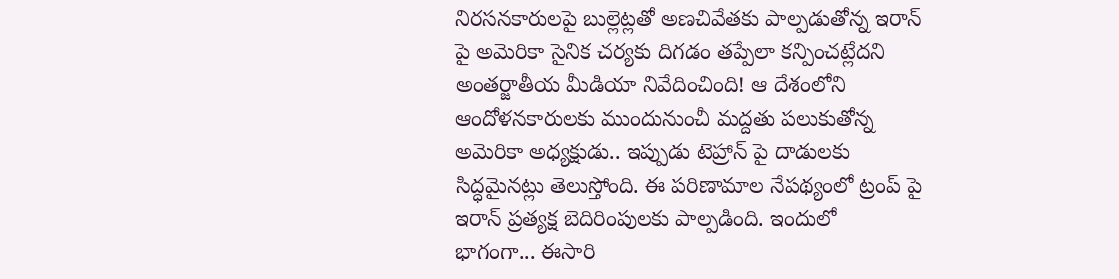నిరసనకారులపై బుల్లెట్లతో అణచివేతకు పాల్పడుతోన్న ఇరాన్ పై అమెరికా సైనిక చర్యకు దిగడం తప్పేలా కన్పించట్లేదని అంతర్జాతీయ మీడియా నివేదించింది! ఆ దేశంలోని ఆందోళనకారులకు ముందునుంచీ మద్దతు పలుకుతోన్న అమెరికా అధ్యక్షుడు.. ఇప్పుడు టెహ్రాన్ పై దాడులకు సిద్ధమైనట్లు తెలుస్తోంది. ఈ పరిణామాల నేపథ్యంలో ట్రంప్ పై ఇరాన్ ప్రత్యక్ష బెదిరింపులకు పాల్పడింది. ఇందులో భాగంగా... ఈసారి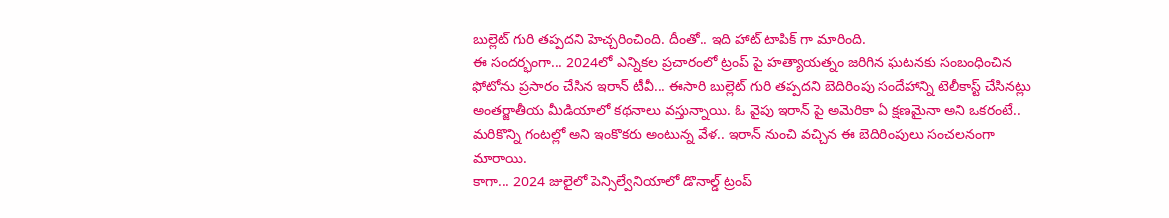బుల్లెట్ గురి తప్పదని హెచ్చరించింది. దీంతో.. ఇది హాట్ టాపిక్ గా మారింది.
ఈ సందర్భంగా... 2024లో ఎన్నికల ప్రచారంలో ట్రంప్ పై హత్యాయత్నం జరిగిన ఘటనకు సంబంధించిన ఫోటోను ప్రసారం చేసిన ఇరాన్ టీవీ... ఈసారి బుల్లెట్ గురి తప్పదని బెదిరింపు సందేహాన్ని టెలీకాస్ట్ చేసినట్లు అంతర్జాతీయ మీడియాలో కథనాలు వస్తున్నాయి. ఓ వైపు ఇరాన్ పై అమెరికా ఏ క్షణమైనా అని ఒకరంటే.. మరికొన్ని గంటల్లో అని ఇంకొకరు అంటున్న వేళ.. ఇరాన్ నుంచి వచ్చిన ఈ బెదిరింపులు సంచలనంగా మారాయి.
కాగా... 2024 జులైలో పెన్సిల్వేనియాలో డొనాల్డ్ ట్రంప్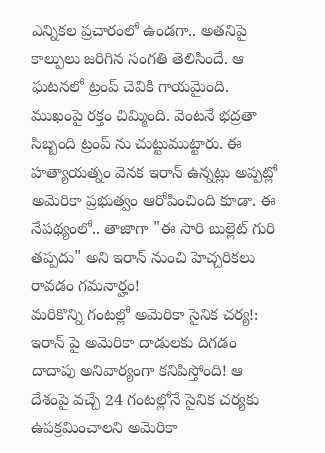ఎన్నికల ప్రచారంలో ఉండగా.. అతనిపై కాల్పులు జరిగిన సంగతి తెలిసిందే. ఆ ఘటనలో ట్రంప్ చెవికి గాయమైంది. ముఖంపై రక్తం చిమ్మింది. వెంటనే భద్రతా సిబ్బంది ట్రంప్ ను చుట్టుముట్టారు. ఈ హత్యాయత్నం వెనక ఇరాన్ ఉన్నట్లు అప్పట్లో అమెరికా ప్రభుత్వం ఆరోపించింది కూడా. ఈ నేపథ్యంలో.. తాజాగా "ఈ సారి బుల్లెట్ గురి తప్పదు" అని ఇరాన్ నుంచి హెచ్చరికలు రావడం గమనార్హం!
మరికొన్ని గంటల్లో అమెరికా సైనిక చర్య!:
ఇరాన్ పై అమెరికా దాడులకు దిగడం దాదాపు అనివార్యంగా కనిపిస్తోంది! ఆ దేశంపై వచ్చే 24 గంటల్లోనే సైనిక చర్యకు ఉపక్రమించాలని అమెరికా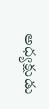అధ్యక్షుడు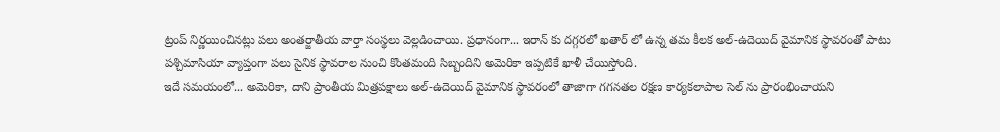ట్రంప్ నిర్ణయించినట్లు పలు అంతర్జాతీయ వార్తా సంస్థలు వెల్లడించాయి. ప్రధానంగా... ఇరాన్ కు దగ్గరలో ఖతార్ లో ఉన్న తమ కీలక అల్-ఉదెయిద్ వైమానిక స్థావరంతో పాటు పశ్చిమాసియా వ్యాప్తంగా పలు సైనిక స్థావరాల నుంచి కొంతమంది సిబ్బందిని అమెరికా ఇప్పటికే ఖాళీ చేయిస్తోంది.
ఇదే సమయంలో... అమెరికా, దాని ప్రాంతీయ మిత్రపక్షాలు అల్-ఉదెయిద్ వైమానిక స్థావరంలో తాజాగా గగనతల రక్షణ కార్యకలాపాల సెల్ ను ప్రారంభించాయని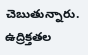చెబుతున్నారు. ఉద్రిక్తతల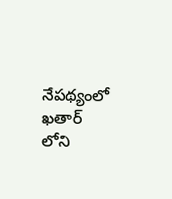నేపథ్యంలో ఖతార్ లోని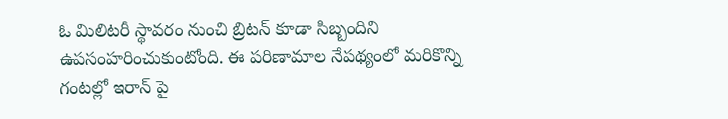ఓ మిలిటరీ స్థావరం నుంచి బ్రిటన్ కూడా సిబ్బందిని ఉపసంహరించుకుంటోంది. ఈ పరిణామాల నేపథ్యంలో మరికొన్ని గంటల్లో ఇరాన్ పై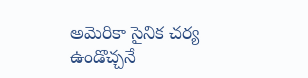అమెరికా సైనిక చర్య ఉండొచ్చనే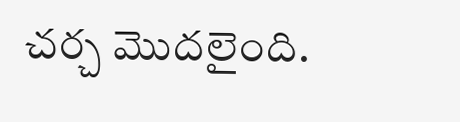చర్చ మొదలైంది.